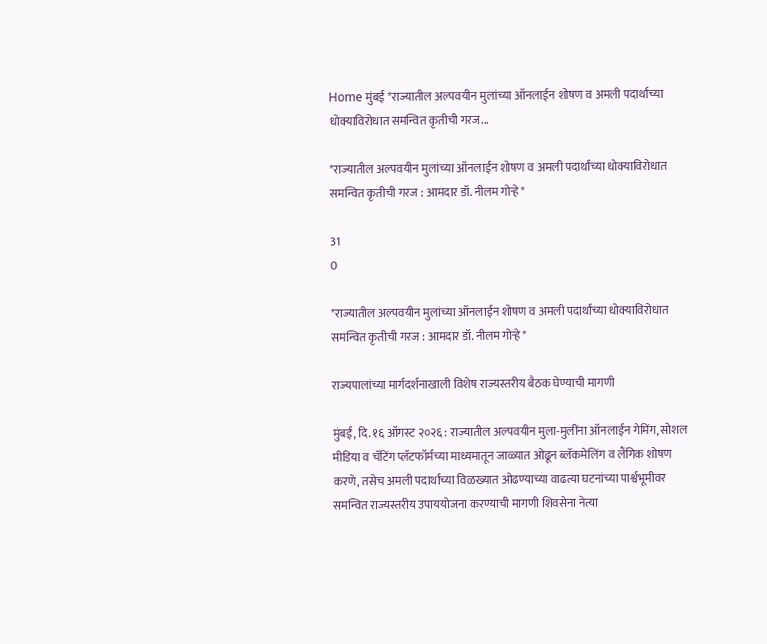Home मुंबई *राज्यातील अल्पवयीन मुलांच्या ऑनलाईन शोषण व अमली पदार्थांच्या धोक्याविरोधात समन्वित कृतीची गरज...

*राज्यातील अल्पवयीन मुलांच्या ऑनलाईन शोषण व अमली पदार्थांच्या धोक्याविरोधात समन्वित कृतीची गरज : आमदार डॉ. नीलम गोऱ्हे*

31
0

*राज्यातील अल्पवयीन मुलांच्या ऑनलाईन शोषण व अमली पदार्थांच्या धोक्याविरोधात समन्वित कृतीची गरज : आमदार डॉ. नीलम गोऱ्हे*

राज्यपालांच्या मार्गदर्शनाखाली विशेष राज्यस्तरीय बैठक घेण्याची मागणी

मुंबई, दि. १६ ऑगस्ट २०२६ : राज्यातील अल्पवयीन मुला-मुलींना ऑनलाईन गेमिंग, सोशल मीडिया व चॅटिंग प्लॅटफॉर्मच्या माध्यमातून जाळ्यात ओढून ब्लॅकमेलिंग व लैंगिक शोषण करणे, तसेच अमली पदार्थांच्या विळख्यात ओढण्याच्या वाढत्या घटनांच्या पार्श्वभूमीवर समन्वित राज्यस्तरीय उपाययोजना करण्याची मागणी शिवसेना नेत्या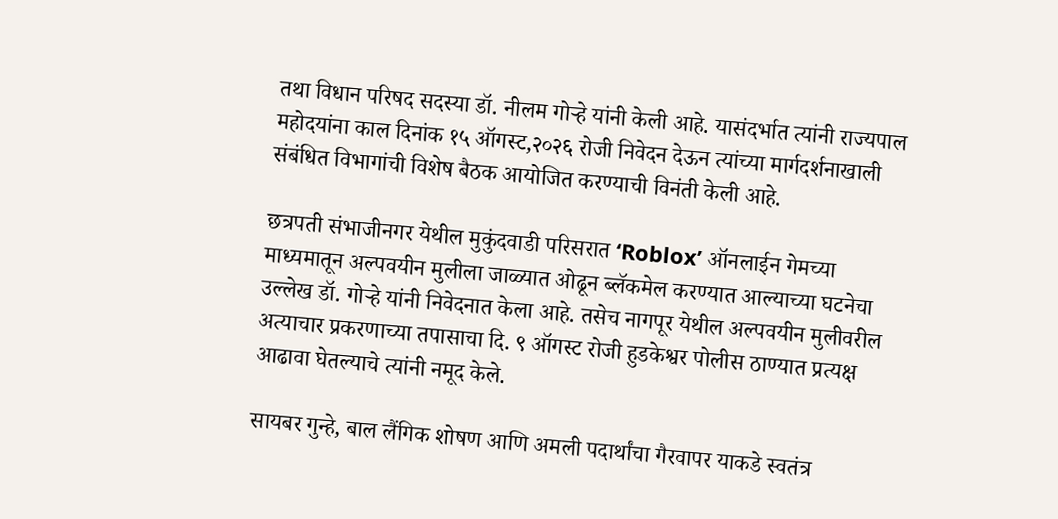तथा विधान परिषद सदस्या डॉ. नीलम गोऱ्हे यांनी केली आहे. यासंदर्भात त्यांनी राज्यपाल महोदयांना काल दिनांक १५ ऑगस्ट,२०२६ रोजी निवेदन देऊन त्यांच्या मार्गदर्शनाखाली संबंधित विभागांची विशेष बैठक आयोजित करण्याची विनंती केली आहे.

छत्रपती संभाजीनगर येथील मुकुंदवाडी परिसरात ‘Roblox’ ऑनलाईन गेमच्या माध्यमातून अल्पवयीन मुलीला जाळ्यात ओढून ब्लॅकमेल करण्यात आल्याच्या घटनेचा उल्लेख डॉ. गोऱ्हे यांनी निवेदनात केला आहे. तसेच नागपूर येथील अल्पवयीन मुलीवरील अत्याचार प्रकरणाच्या तपासाचा दि. ९ ऑगस्ट रोजी हुडकेश्वर पोलीस ठाण्यात प्रत्यक्ष आढावा घेतल्याचे त्यांनी नमूद केले.

सायबर गुन्हे, बाल लैंगिक शोषण आणि अमली पदार्थांचा गैरवापर याकडे स्वतंत्र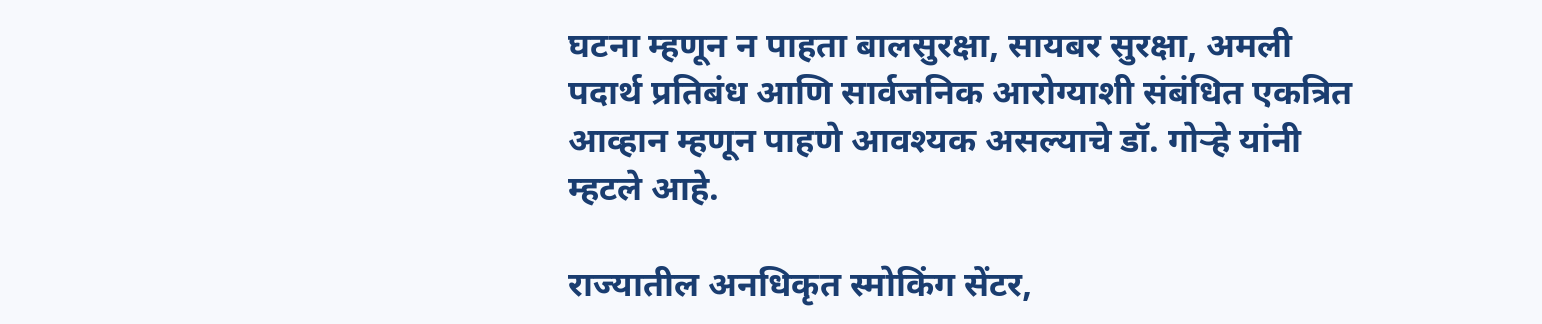घटना म्हणून न पाहता बालसुरक्षा, सायबर सुरक्षा, अमली पदार्थ प्रतिबंध आणि सार्वजनिक आरोग्याशी संबंधित एकत्रित आव्हान म्हणून पाहणे आवश्यक असल्याचे डॉ. गोऱ्हे यांनी म्हटले आहे.

राज्यातील अनधिकृत स्मोकिंग सेंटर,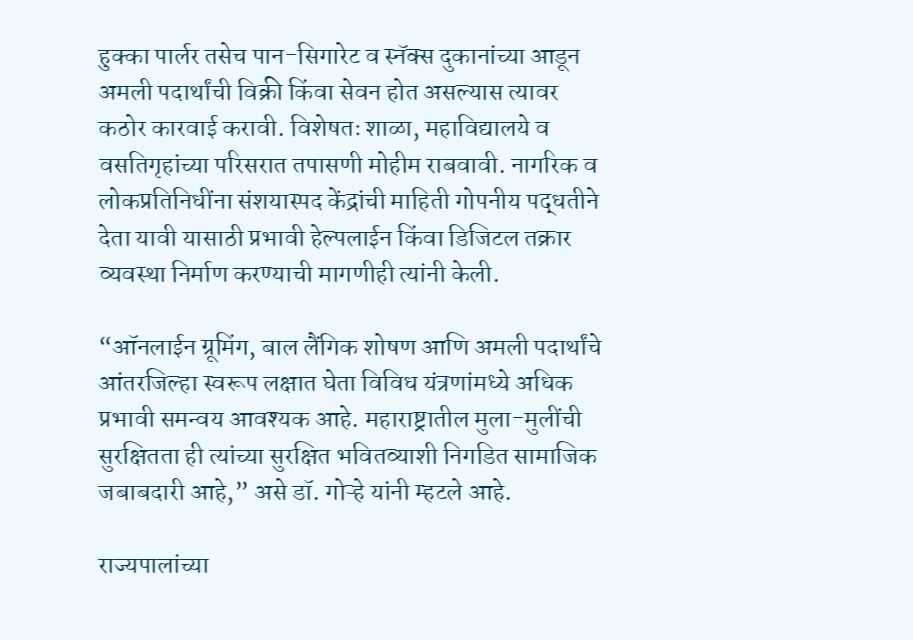हुक्का पार्लर तसेच पान-सिगारेट व स्नॅक्स दुकानांच्या आडून अमली पदार्थांची विक्री किंवा सेवन होत असल्यास त्यावर कठोर कारवाई करावी. विशेषतः शाळा, महाविद्यालये व वसतिगृहांच्या परिसरात तपासणी मोहीम राबवावी. नागरिक व लोकप्रतिनिधींना संशयास्पद केंद्रांची माहिती गोपनीय पद्धतीने देता यावी यासाठी प्रभावी हेल्पलाईन किंवा डिजिटल तक्रार व्यवस्था निर्माण करण्याची मागणीही त्यांनी केली.

“ऑनलाईन ग्रूमिंग, बाल लैंगिक शोषण आणि अमली पदार्थांचे आंतरजिल्हा स्वरूप लक्षात घेता विविध यंत्रणांमध्ये अधिक प्रभावी समन्वय आवश्यक आहे. महाराष्ट्रातील मुला-मुलींची सुरक्षितता ही त्यांच्या सुरक्षित भवितव्याशी निगडित सामाजिक जबाबदारी आहे,” असे डॉ. गोऱ्हे यांनी म्हटले आहे.

राज्यपालांच्या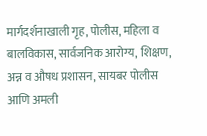मार्गदर्शनाखाली गृह, पोलीस, महिला व बालविकास, सार्वजनिक आरोग्य, शिक्षण, अन्न व औषध प्रशासन, सायबर पोलीस आणि अमली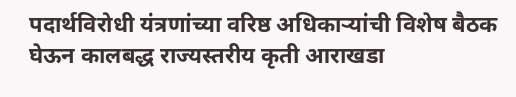पदार्थविरोधी यंत्रणांच्या वरिष्ठ अधिकाऱ्यांची विशेष बैठक घेऊन कालबद्ध राज्यस्तरीय कृती आराखडा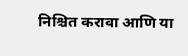निश्चित करावा आणि या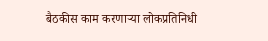बैठकीस काम करणाऱ्या लोकप्रतिनिधी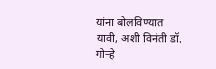यांना बोलविण्यात यावी, अशी विनंती डॉ. गोऱ्हे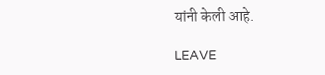यांनी केली आहे.

LEAVE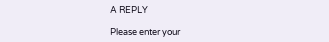A REPLY

Please enter your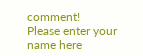comment!
Please enter your name here